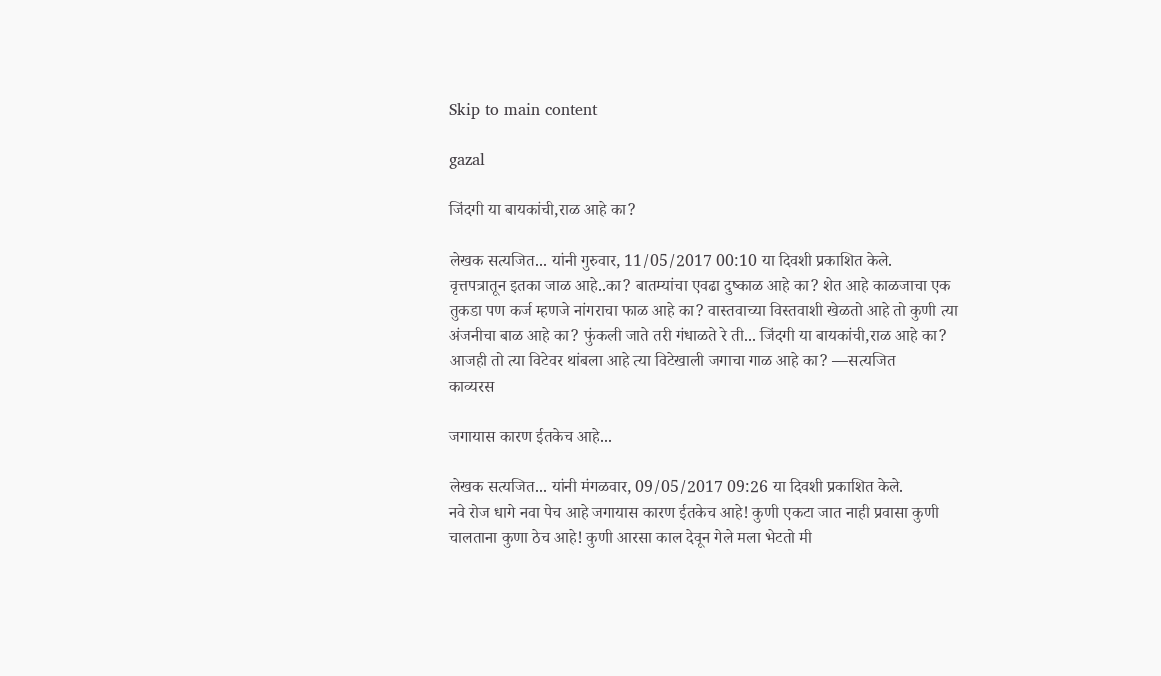Skip to main content

gazal

जिंदगी या बायकांची,राळ आहे का?

लेखक सत्यजित... यांनी गुरुवार, 11/05/2017 00:10 या दिवशी प्रकाशित केले.
वृत्तपत्रातून इतका जाळ आहे..का? बातम्यांचा एवढा दुष्काळ आहे का? शेत आहे काळजाचा एक तुकडा पण कर्ज म्हणजे नांगराचा फाळ आहे का? वास्तवाच्या विस्तवाशी खेळतो आहे तो कुणी त्या अंजनीचा बाळ आहे का? फुंकली जाते तरी गंधाळते रे ती... जिंदगी या बायकांची,राळ आहे का? आजही तो त्या विटेवर थांबला आहे त्या विटेखाली जगाचा गाळ आहे का? —सत्यजित
काव्यरस

जगायास कारण ईतकेच आहे...

लेखक सत्यजित... यांनी मंगळवार, 09/05/2017 09:26 या दिवशी प्रकाशित केले.
नवे रोज धागे नवा पेच आहे जगायास कारण ईतकेच आहे! कुणी एकटा जात नाही प्रवासा कुणी चालताना कुणा ठेच आहे! कुणी आरसा काल देवून गेले मला भेटतो मी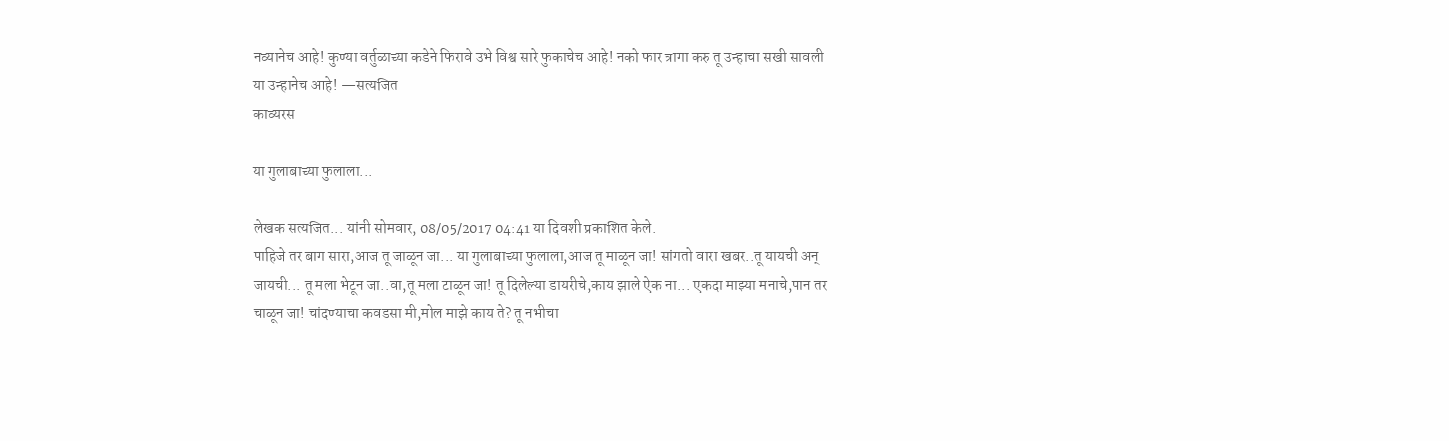नव्यानेच आहे! कुण्या वर्तुळाच्या कडेने फिरावे उभे विश्व सारे फुकाचेच आहे! नको फार त्रागा करु तू उन्हाचा सखी सावली या उन्हानेच आहे! —सत्यजित
काव्यरस

या गुलाबाच्या फुलाला...

लेखक सत्यजित... यांनी सोमवार, 08/05/2017 04:41 या दिवशी प्रकाशित केले.
पाहिजे तर बाग सारा,आज तू जाळून जा... या गुलाबाच्या फुलाला,आज तू माळून जा! सांगतो वारा खबर..तू यायची अन् जायची... तू मला भेटून जा..वा,तू मला टाळून जा! तू दिलेल्या डायरीचे,काय झाले ऐक ना... एकदा माझ्या मनाचे,पान तर चाळून जा! चांदण्याचा कवडसा मी,मोल माझे काय ते? तू नभीचा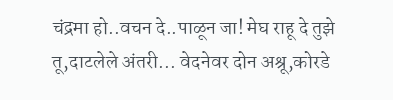चंद्रमा हो..वचन दे..पाळून जा! मेघ राहू दे तुझे तू,दाटलेले अंतरी... वेदनेवर दोन अश्रू,कोरडे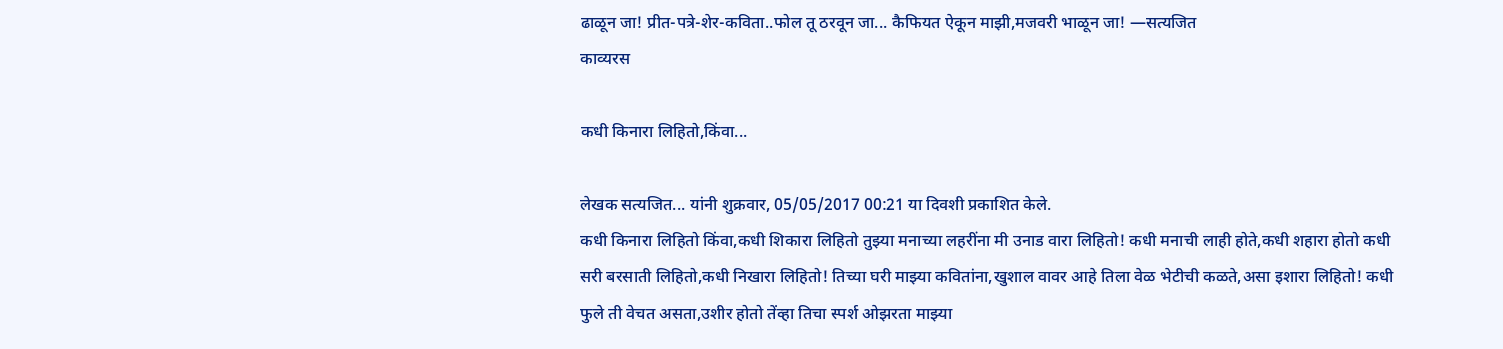ढाळून जा! प्रीत-पत्रे-शेर-कविता..फोल तू ठरवून जा... कैफियत ऐकून माझी,मजवरी भाळून जा! —सत्यजित
काव्यरस

कधी किनारा लिहितो,किंवा...

लेखक सत्यजित... यांनी शुक्रवार, 05/05/2017 00:21 या दिवशी प्रकाशित केले.
कधी किनारा लिहितो किंवा,कधी शिकारा लिहितो तुझ्या मनाच्या लहरींना मी उनाड वारा लिहितो! कधी मनाची लाही होते,कधी शहारा होतो कधी सरी बरसाती लिहितो,कधी निखारा लिहितो! तिच्या घरी माझ्या कवितांना,खुशाल वावर आहे तिला वेळ भेटीची कळते,असा इशारा लिहितो! कधी फुले ती वेचत असता,उशीर होतो तेंव्हा तिचा स्पर्श ओझरता माझ्या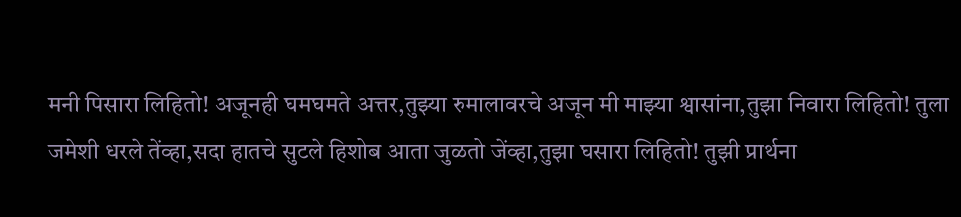मनी पिसारा लिहितो! अजूनही घमघमते अत्तर,तुझ्या रुमालावरचे अजून मी माझ्या श्वासांना,तुझा निवारा लिहितो! तुला जमेशी धरले तेंव्हा,सदा हातचे सुटले हिशोब आता जुळतो जेंव्हा,तुझा घसारा लिहितो! तुझी प्रार्थना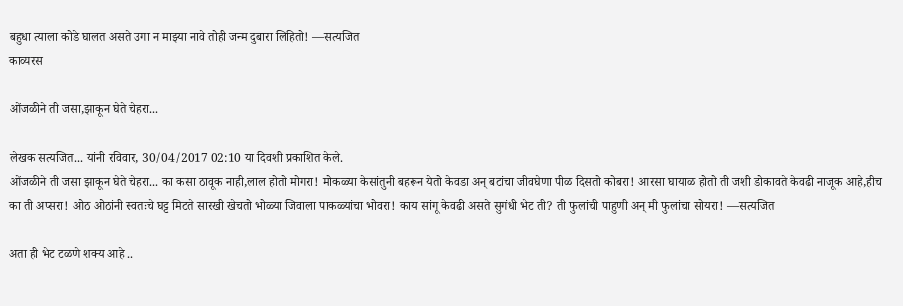बहुधा त्याला कोडे घालत असते उगा न माझ्या नावे तोही जन्म दुबारा लिहितो! —सत्यजित
काव्यरस

ओंजळीने ती जसा,झाकून घेते चेहरा...

लेखक सत्यजित... यांनी रविवार, 30/04/2017 02:10 या दिवशी प्रकाशित केले.
ओंजळीने ती जसा झाकून घेते चेहरा... का कसा ठावूक नाही,लाल होतो मोगरा! मोकळ्या केसांतुनी बहरून येतो केवडा अन् बटांचा जीवघेणा पीळ दिसतो कोबरा! आरसा घायाळ होतो ती जशी डोकावते केवढी नाजूक आहे,हीच का ती अप्सरा! ओठ ओठांनी स्वतःचे घट्ट मिटते सारखी खेचतो भोळ्या जिवाला पाकळ्यांचा भोवरा! काय सांगू केवढी असते सुगंधी भेट ती? ती फुलांची पाहुणी अन् मी फुलांचा सोयरा! —सत्यजित

अता ही भेट टळणे शक्य आहे ..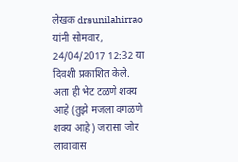लेखक drsunilahirrao यांनी सोमवार, 24/04/2017 12:32 या दिवशी प्रकाशित केले.
अता ही भेट टळणे शक्य आहे (तुझे मजला वगळणे शक्य आहे) जरासा जोर लावावास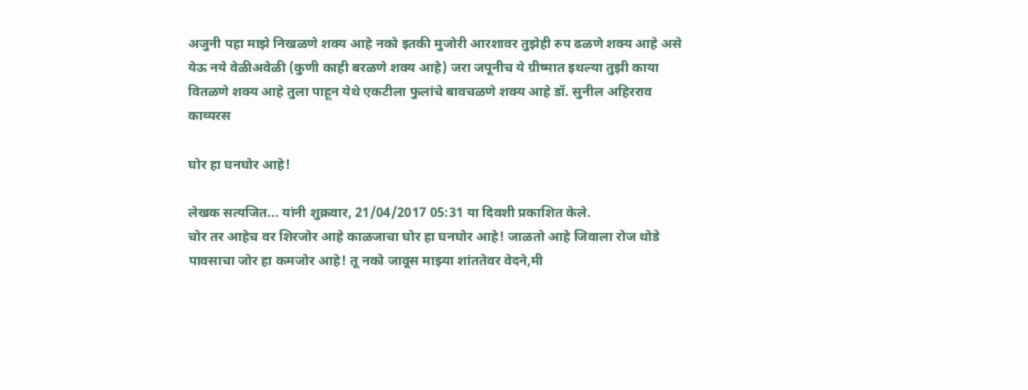अजुनी पहा माझे निखळणे शक्य आहे नको इतकी मुजोरी आरशावर तुझेही रुप ढळणे शक्य आहे असे येऊ नये वेळीअवेळी (कुणी काही बरळणे शक्य आहे) जरा जपूनीच ये ग्रीष्मात इथल्या तुझी काया वितळणे शक्य आहे तुला पाहून येथे एकटीला फुलांचे बावचळणे शक्य आहे डॉ. सुनील अहिरराव
काव्यरस

घोर हा घनघोर आहे!

लेखक सत्यजित... यांनी शुक्रवार, 21/04/2017 05:31 या दिवशी प्रकाशित केले.
चोर तर आहेच वर शिरजोर आहे काळजाचा घोर हा घनघोर आहे! जाळतो आहे जिवाला रोज थोडे पावसाचा जोर हा कमजोर आहे! तू नको जावूस माझ्या शांततेवर वेदने,मी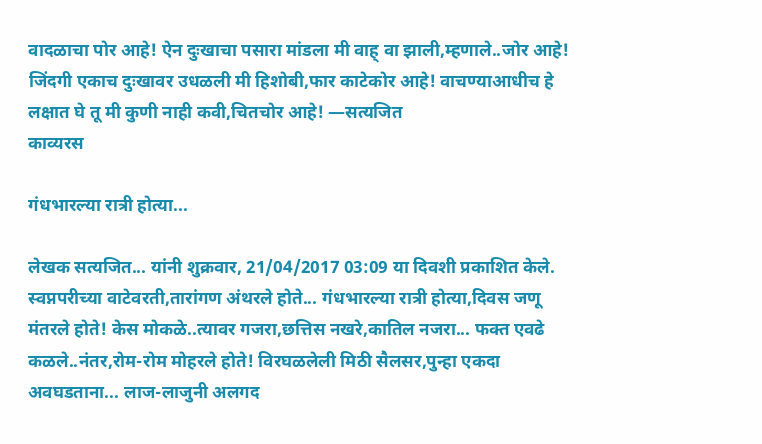वादळाचा पोर आहे! ऐन दुःखाचा पसारा मांडला मी वाह् वा झाली,म्हणाले..जोर आहे! जिंदगी एकाच दुःखावर उधळली मी हिशोबी,फार काटेकोर आहे! वाचण्याआधीच हे लक्षात घे तू मी कुणी नाही कवी,चितचोर आहे! —सत्यजित
काव्यरस

गंधभारल्या रात्री होत्या...

लेखक सत्यजित... यांनी शुक्रवार, 21/04/2017 03:09 या दिवशी प्रकाशित केले.
स्वप्नपरीच्या वाटेवरती,तारांगण अंथरले होते... गंधभारल्या रात्री होत्या,दिवस जणू मंतरले होते! केस मोकळे..त्यावर गजरा,छत्तिस नखरे,कातिल नजरा... फक्त एवढे कळले..नंतर,रोम-रोम मोहरले होते! विरघळलेली मिठी सैलसर,पुन्हा एकदा अवघडताना... लाज-लाजुनी अलगद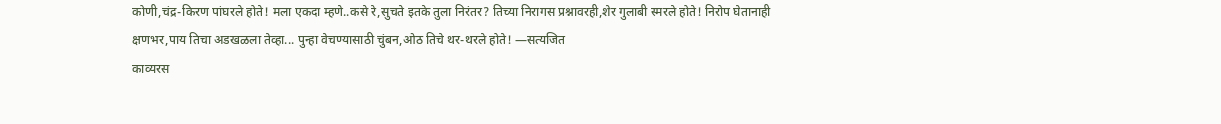कोणी,चंद्र-किरण पांघरले होते! मला एकदा म्हणे..कसे रे,सुचते इतके तुला निरंतर? तिच्या निरागस प्रश्नावरही,शेर गुलाबी स्मरले होते! निरोप घेतानाही क्षणभर,पाय तिचा अडखळला तेव्हा... पुन्हा वेचण्यासाठी चुंबन,ओठ तिचे थर-थरले होते! —सत्यजित
काव्यरस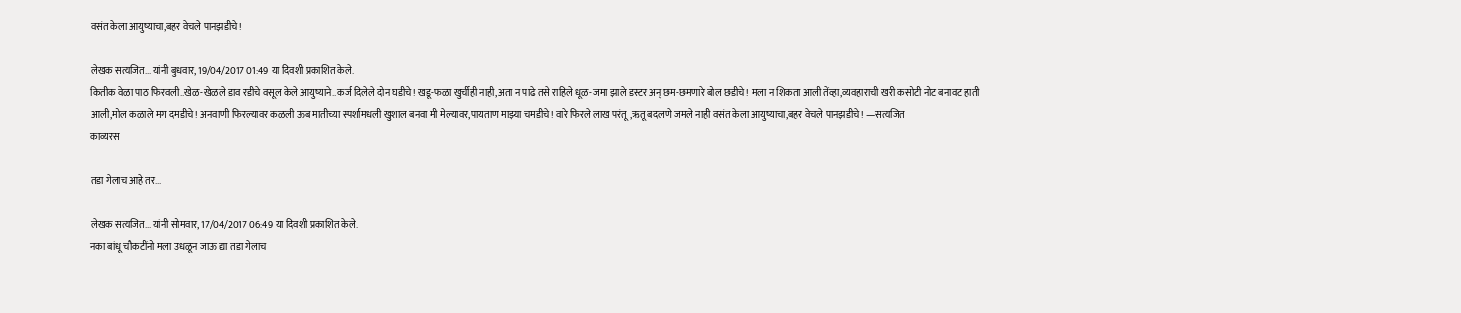वसंत केला आयुष्याचा,बहर वेचले पानझडीचे!

लेखक सत्यजित... यांनी बुधवार, 19/04/2017 01:49 या दिवशी प्रकाशित केले.
कितीक वेळा पाठ फिरवली..खेळ-खेळले डाव रडीचे वसूल केले आयुष्याने..कर्ज दिलेले दोन घडीचे! खडू-फळा खुर्चीही नाही,अता न पाढे तसे राहिले धूळ-जमा झाले डस्टर अन् छम-छमणारे बोल छडीचे! मला न शिकता आली तेंव्हा,व्यवहाराची खरी कसोटी नोट बनावट हाती आली,मोल कळाले मग दमडीचे! अनवाणी फिरल्यावर कळली ऊब मातीच्या स्पर्शामधली खुशाल बनवा मी मेल्यावर,पायताण माझ्या चमडीचे! वारे फिरले लाख परंतू,ऋतू बदलणे जमले नाही वसंत केला आयुष्याचा,बहर वेचले पानझडीचे! —सत्यजित
काव्यरस

तडा गेलाच आहे तर...

लेखक सत्यजित... यांनी सोमवार, 17/04/2017 06:49 या दिवशी प्रकाशित केले.
नका बांधू चौकटींनो मला उधळून जाऊ द्या तडा गेलाच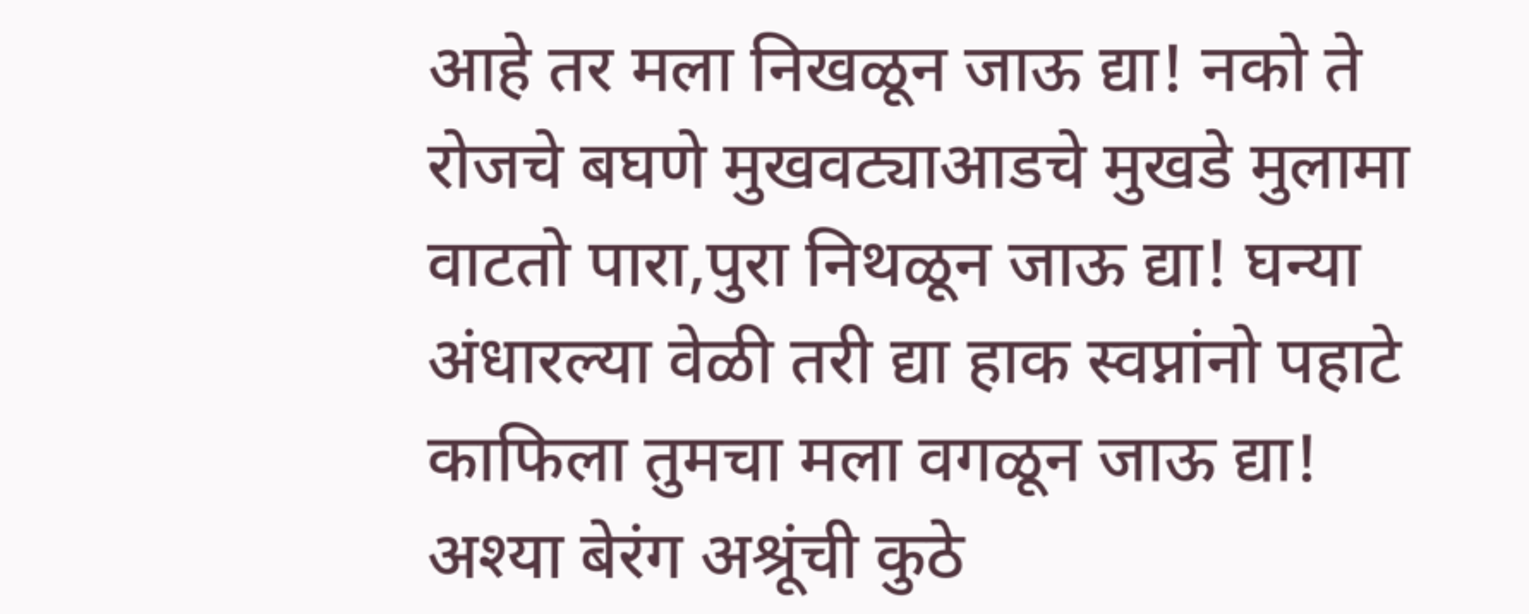आहे तर मला निखळून जाऊ द्या! नको ते रोजचे बघणे मुखवट्याआडचे मुखडे मुलामा वाटतो पारा,पुरा निथळून जाऊ द्या! घन्या अंधारल्या वेळी तरी द्या हाक स्वप्नांनो पहाटे काफिला तुमचा मला वगळून जाऊ द्या! अश्या बेरंग अश्रूंची कुठे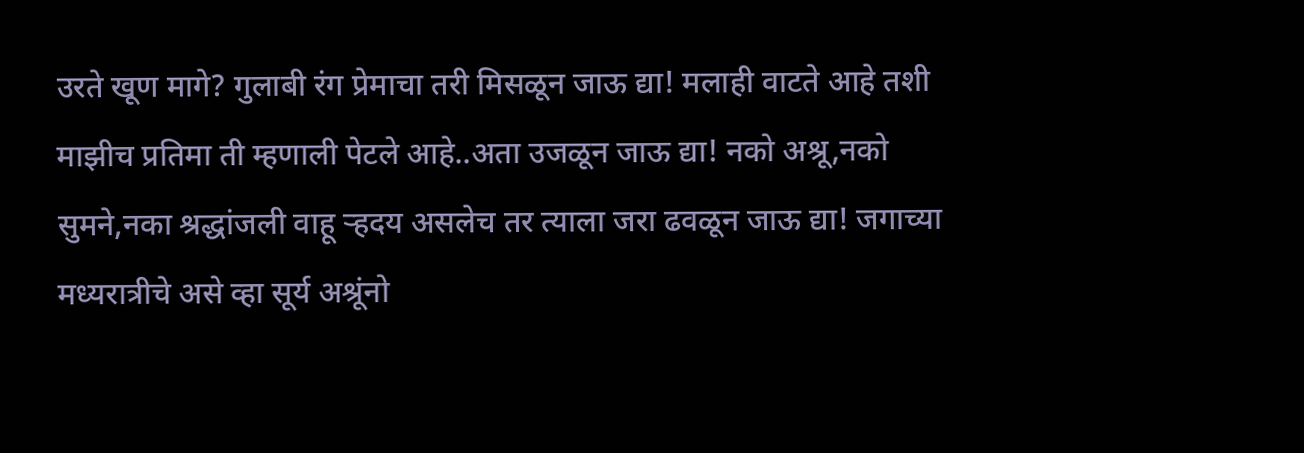उरते खूण मागे? गुलाबी रंग प्रेमाचा तरी मिसळून जाऊ द्या! मलाही वाटते आहे तशी माझीच प्रतिमा ती म्हणाली पेटले आहे..अता उजळून जाऊ द्या! नको अश्रू,नको सुमने,नका श्रद्धांजली वाहू ऱ्हदय असलेच तर त्याला जरा ढवळून जाऊ द्या! जगाच्या मध्यरात्रीचे असे व्हा सूर्य अश्रूंनो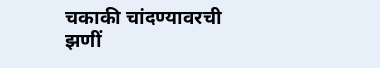चकाकी चांदण्यावरची झणीं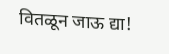वितळून जाऊ द्या!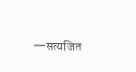—सत्यजित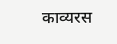काव्यरस